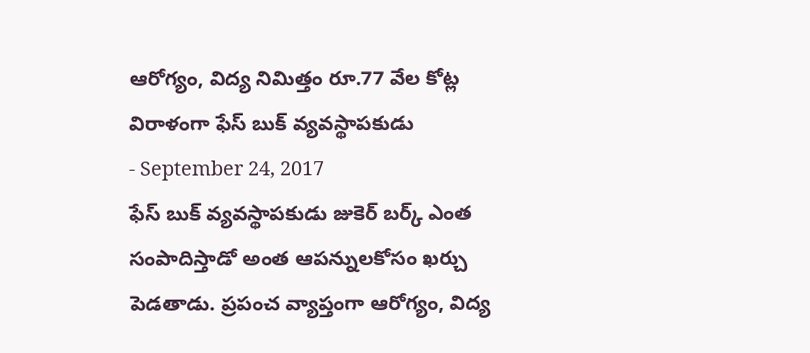ఆరోగ్యం, విద్య నిమిత్తం రూ.77 వేల కోట్ల విరాళంగా ఫేస్ బుక్ వ్యవస్థాపకుడు
- September 24, 2017
ఫేస్ బుక్ వ్యవస్థాపకుడు జుకెర్ బర్క్ ఎంత సంపాదిస్తాడో అంత ఆపన్నులకోసం ఖర్చు పెడతాడు. ప్రపంచ వ్యాప్తంగా ఆరోగ్యం, విద్య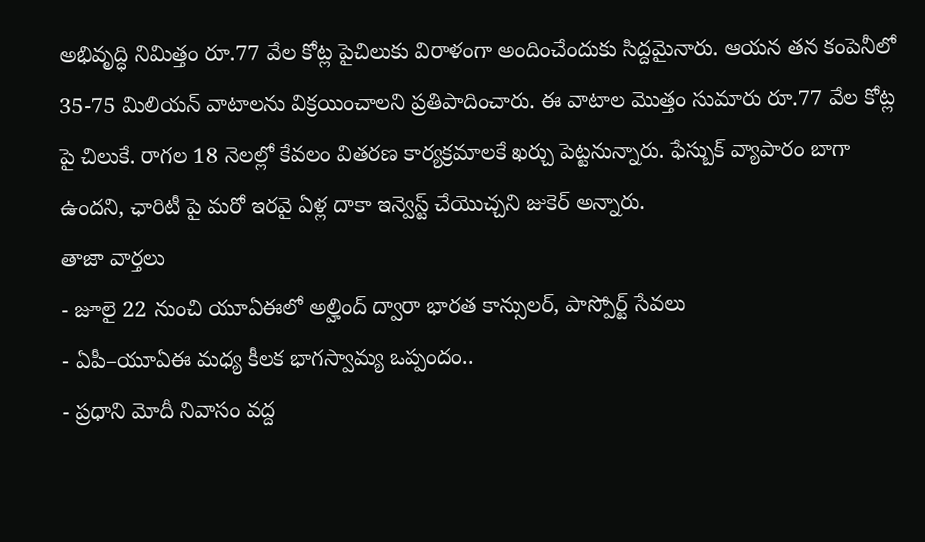అభివృద్ధి నిమిత్తం రూ.77 వేల కోట్ల పైచిలుకు విరాళంగా అందించేందుకు సిద్దమైనారు. ఆయన తన కంపెనీలో 35-75 మిలియన్ వాటాలను విక్రయించాలని ప్రతిపాదించారు. ఈ వాటాల మొత్తం సుమారు రూ.77 వేల కోట్ల పై చిలుకే. రాగల 18 నెలల్లో కేవలం వితరణ కార్యక్రమాలకే ఖర్చు పెట్టనున్నారు. ఫేస్బుక్ వ్యాపారం బాగా ఉందని, ఛారిటీ పై మరో ఇరవై ఏళ్ల దాకా ఇన్వెస్ట్ చేయొచ్చని జుకెర్ అన్నారు.
తాజా వార్తలు
- జూలై 22 నుంచి యూఏఈలో అల్హింద్ ద్వారా భారత కాన్సులర్, పాస్పోర్ట్ సేవలు
- ఏపీ–యూఏఈ మధ్య కీలక భాగస్వామ్య ఒప్పందం..
- ప్రధాని మోదీ నివాసం వద్ద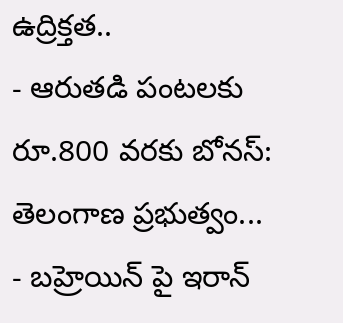ఉద్రిక్తత..
- ఆరుతడి పంటలకు రూ.800 వరకు బోనస్: తెలంగాణ ప్రభుత్వం...
- బహ్రెయిన్ పై ఇరాన్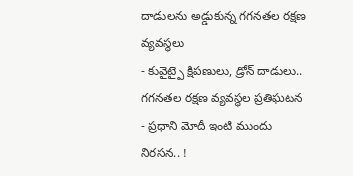దాడులను అడ్డుకున్న గగనతల రక్షణ వ్యవస్థలు
- కువైట్పై క్షిపణులు, డ్రోన్ దాడులు.. గగనతల రక్షణ వ్యవస్థల ప్రతిఘటన
- ప్రధాని మోదీ ఇంటి ముందు నిరసన.. !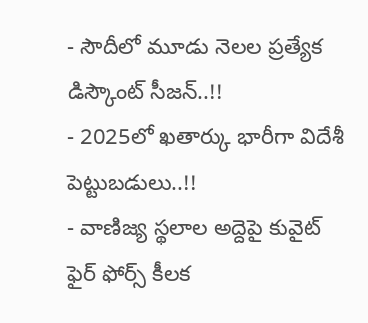- సౌదీలో మూడు నెలల ప్రత్యేక డిస్కౌంట్ సీజన్..!!
- 2025లో ఖతార్కు భారీగా విదేశీ పెట్టుబడులు..!!
- వాణిజ్య స్థలాల అద్దెపై కువైట్ ఫైర్ ఫోర్స్ కీలక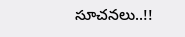సూచనలు..!!